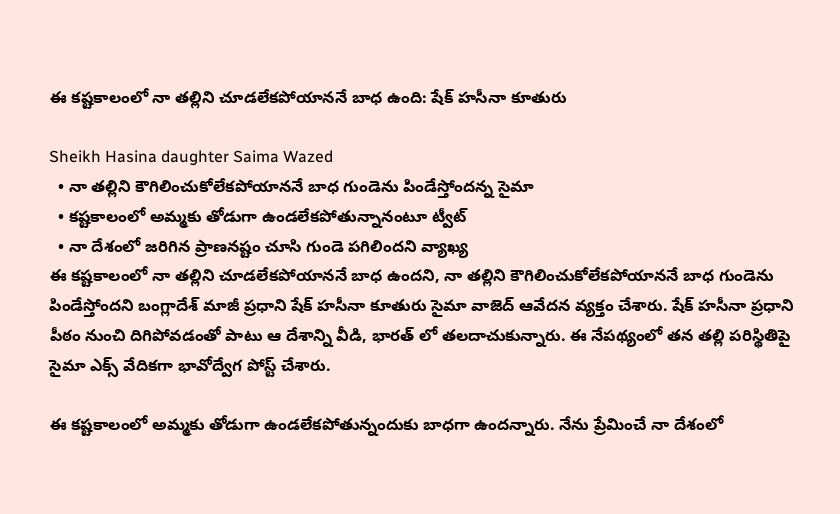ఈ కష్టకాలంలో నా తల్లిని చూడలేకపోయాననే బాధ ఉంది: షేక్ హసీనా కూతురు

Sheikh Hasina daughter Saima Wazed
  • నా తల్లిని కౌగిలించుకోలేకపోయాననే బాధ గుండెను పిండేస్తోందన్న సైమా
  • కష్టకాలంలో అమ్మకు తోడుగా ఉండలేకపోతున్నానంటూ ట్వీట్
  • నా దేశంలో జరిగిన ప్రాణనష్టం చూసి గుండె పగిలిందని వ్యాఖ్య
ఈ కష్టకాలంలో నా తల్లిని చూడలేకపోయాననే బాధ ఉందని, నా తల్లిని కౌగిలించుకోలేకపోయాననే బాధ గుండెను పిండేస్తోందని బంగ్లాదేశ్ మాజీ ప్రధాని షేక్ హసీనా కూతురు సైమా వాజెద్ ఆవేదన వ్యక్తం చేశారు. షేక్ హసీనా ప్రధాని పీఠం నుంచి దిగిపోవడంతో పాటు ఆ దేశాన్ని వీడి, భారత్ లో తలదాచుకున్నారు. ఈ నేపథ్యంలో తన తల్లి పరిస్థితిపై సైమా ఎక్స్ వేదికగా భావోద్వేగ పోస్ట్ చేశారు.

ఈ కష్టకాలంలో అమ్మకు తోడుగా ఉండలేకపోతున్నందుకు బాధగా ఉందన్నారు. నేను ప్రేమించే నా దేశంలో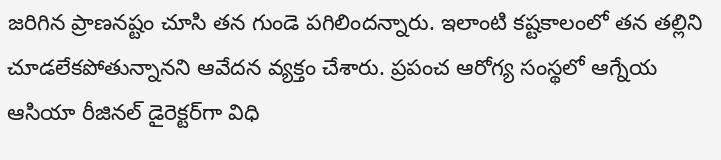జరిగిన ప్రాణనష్టం చూసి తన గుండె పగిలిందన్నారు. ఇలాంటి కష్టకాలంలో తన తల్లిని చూడలేకపోతున్నానని ఆవేదన వ్యక్తం చేశారు. ప్రపంచ ఆరోగ్య సంస్థలో ఆగ్నేయ ఆసియా రీజినల్ డైరెక్టర్‌గా విధి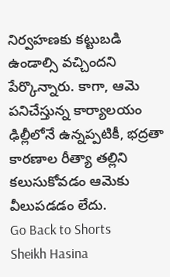నిర్వహణకు కట్టుబడి ఉండాల్సి వచ్చిందని పేర్కొన్నారు. కాగా, ఆమె పనిచేస్తున్న కార్యాలయం ఢిల్లీలోనే ఉన్నప్పటికీ, భద్రతా కారణాల రీత్యా తల్లిని కలుసుకోవడం ఆమెకు వీలుపడడం లేదు.
Go Back to Shorts
Sheikh Hasina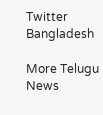Twitter
Bangladesh

More Telugu News